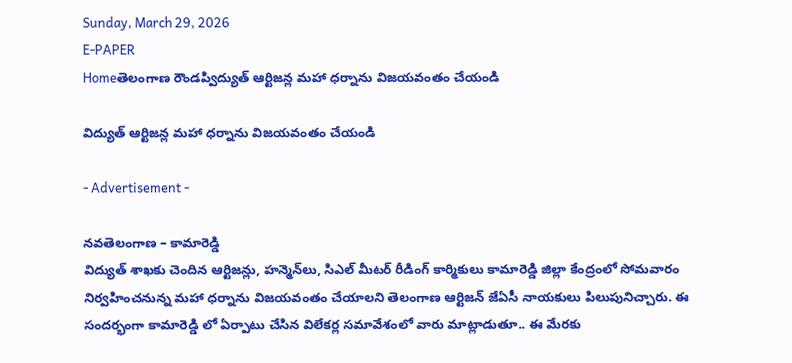Sunday, March 29, 2026
E-PAPER
Homeతెలంగాణ రౌండప్విద్యుత్ ఆర్టిజన్ల మహా ధర్నాను విజయవంతం చేయండి

విద్యుత్ ఆర్టిజన్ల మహా ధర్నాను విజయవంతం చేయండి

- Advertisement -

నవతెలంగాణ – కామారెడ్డి
విద్యుత్ శాఖకు చెందిన ఆర్టిజన్లు, హన్మెన్‌లు, సిఎల్ మీటర్ రీడింగ్ కార్మికులు కామారెడ్డి జిల్లా కేంద్రంలో సోమవారం నిర్వహించనున్న మహా ధర్నాను విజయవంతం చేయాలని తెలంగాణ ఆర్టిజన్ జేఏసీ నాయకులు పిలుపునిచ్చారు. ఈ సందర్భంగా కామారెడ్డి లో ఏర్పాటు చేసిన విలేకర్ల సమావేశంలో వారు మాట్లాడుతూ.. ఈ మేరకు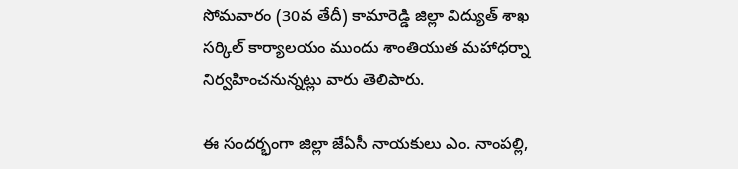సోమవారం (30వ తేదీ) కామారెడ్డి జిల్లా విద్యుత్ శాఖ సర్కిల్ కార్యాలయం ముందు శాంతియుత మహాధర్నా నిర్వహించనున్నట్లు వారు తెలిపారు.

ఈ సందర్భంగా జిల్లా జేఏసీ నాయకులు ఎం. నాంపల్లి,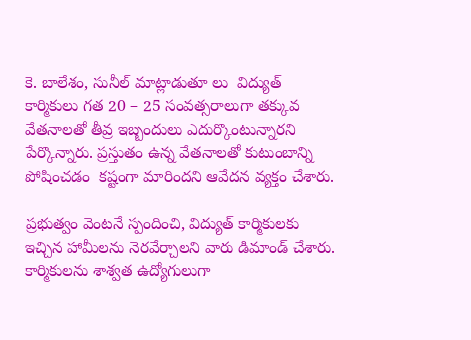కె. బాలేశం, సునీల్ మాట్లాడుతూ లు  విద్యుత్ కార్మికులు గత 20 – 25 సంవత్సరాలుగా తక్కువ వేతనాలతో తీవ్ర ఇబ్బందులు ఎదుర్కొంటున్నారని పేర్కొన్నారు. ప్రస్తుతం ఉన్న వేతనాలతో కుటుంబాన్ని పోషించడం  కష్టంగా మారిందని ఆవేదన వ్యక్తం చేశారు.

ప్రభుత్వం వెంటనే స్పందించి, విద్యుత్ కార్మికులకు ఇచ్చిన హామీలను నెరవేర్చాలని వారు డిమాండ్ చేశారు. కార్మికులను శాశ్వత ఉద్యోగులుగా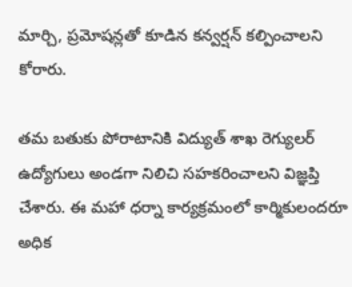మార్చి, ప్రమోషన్లతో కూడిన కన్వర్షన్ కల్పించాలని కోరారు.

తమ బతుకు పోరాటానికి విద్యుత్ శాఖ రెగ్యులర్ ఉద్యోగులు అండగా నిలిచి సహకరించాలని విజ్ఞప్తి చేశారు. ఈ మహా ధర్నా కార్యక్రమంలో కార్మికులందరూ అధిక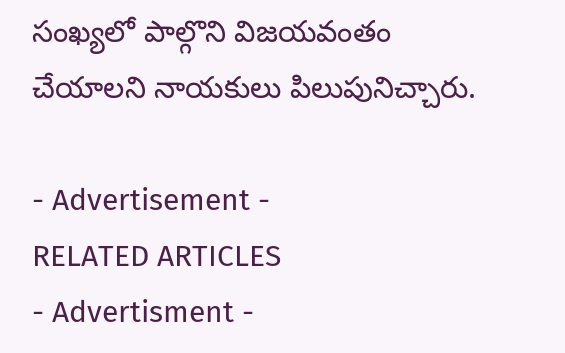సంఖ్యలో పాల్గొని విజయవంతం చేయాలని నాయకులు పిలుపునిచ్చారు.

- Advertisement -
RELATED ARTICLES
- Advertisment -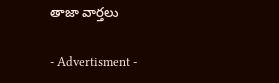తాజా వార్తలు

- Advertisment -